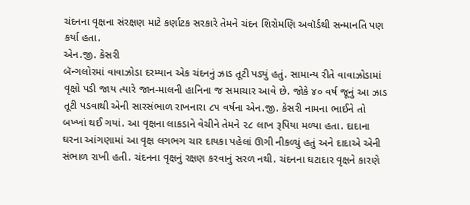ચંદનના વૃક્ષના સંરક્ષણ માટે કર્ણાટક સરકારે તેમને ચંદન શિરોમણિ અવૉર્ડથી સન્માનતિ પણ કર્યા હતા.
એન.જી. કેસરી
બૅન્ગલોરમાં વાવાઝોડા દરમ્યાન એક ચંદનનું ઝાડ તૂટી પડ્યું હતું. સામાન્ય રીતે વાવાઝોડામાં વૃક્ષો પડી જાય ત્યારે જાન-માલની હાનિના જ સમાચાર આવે છે. જોકે ૪૦ વર્ષ જૂનું આ ઝાડ તૂટી પડવાથી એની સારસંભાળ રાખનારા ૮૫ વર્ષના એન.જી. કેસરી નામના ભાઈને તો બખ્ખાં થઈ ગયાં. આ વૃક્ષના લાકડાને વેચીને તેમને ૨૮ લાખ રૂપિયા મળ્યા હતા. દાદાના ઘરના આંગણામાં આ વૃક્ષ લગભગ ચાર દાયકા પહેલાં ઊગી નીકળ્યું હતું અને દાદાએ એની સંભાળ રાખી હતી. ચંદનના વૃક્ષનું રક્ષણ કરવાનું સરળ નથી. ચંદનના ઘટાદાર વૃક્ષને કારણે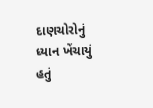દાણચોરોનું ધ્યાન ખેંચાયું હતું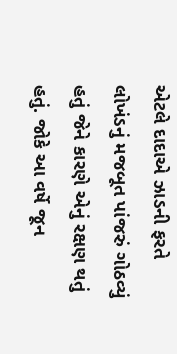એટલે દાદાએ ઝાડની ફરતે લોખંડનું મજબૂત પાંજરું ગોઠવ્યું હતું જેને કારણે એનું રક્ષણ થતું હતું. જોકે આ વર્ષે જૂન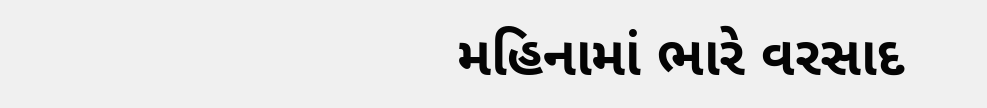મહિનામાં ભારે વરસાદ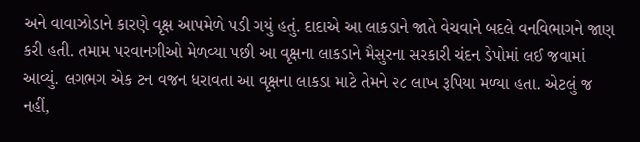અને વાવાઝોડાને કારણે વૃક્ષ આપમેળે પડી ગયું હતું. દાદાએ આ લાકડાને જાતે વેચવાને બદલે વનવિભાગને જાણ કરી હતી. તમામ પરવાનગીઓ મેળવ્યા પછી આ વૃક્ષના લાકડાને મૈસુરના સરકારી ચંદન ડેપોમાં લઈ જવામાં આવ્યું. લગભગ એક ટન વજન ધરાવતા આ વૃક્ષના લાકડા માટે તેમને ૨૮ લાખ રૂપિયા મળ્યા હતા. એટલું જ નહીં,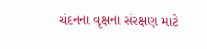ચંદનના વૃક્ષના સંરક્ષણ માટે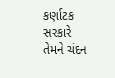કર્ણાટક સરકારે તેમને ચંદન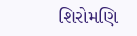શિરોમણિ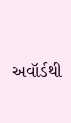અવૉર્ડથી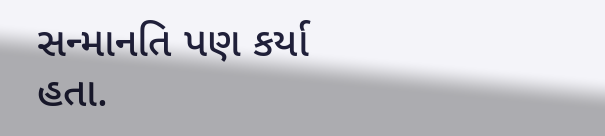સન્માનતિ પણ કર્યા હતા.